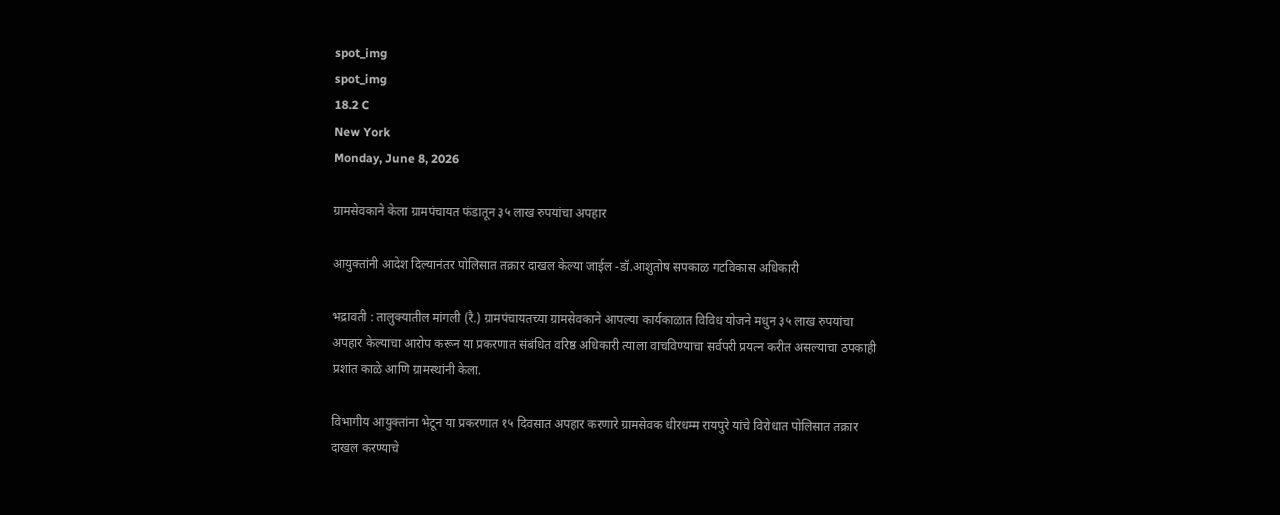spot_img
spot_img
18.2 C
New York
Monday, June 8, 2026

ग्रामसेवकाने केला ग्रामपंचायत फंडातून ३५ लाख रुपयांचा अपहार

आयुक्तांनी आदेश दिल्यानंतर पोलिसात तक्रार दाखल केल्या जाईल -डॉ.आशुतोष सपकाळ गटविकास अधिकारी

भद्रावती : तालुक्यातील मांगली (रै.) ग्रामपंचायतच्या ग्रामसेवकाने आपल्या कार्यकाळात विविध योजने मधुन ३५ लाख रुपयांचा अपहार केल्याचा आरोप करून या प्रकरणात संबंधित वरिष्ठ अधिकारी त्याला वाचविण्याचा सर्वपरी प्रयत्न करीत असल्याचा ठपकाही प्रशांत काळे आणि ग्रामस्थांनी केला.

विभागीय आयुक्तांना भेटून या प्रकरणात १५ दिवसात अपहार करणारे ग्रामसेवक धीरधम्म रायपुरे यांचे विरोधात पोलिसात तक्रार दाखल करण्याचे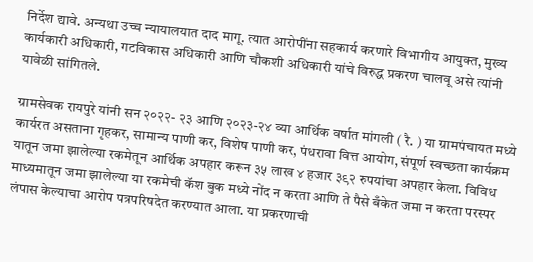निर्देश द्यावे. अन्यथा उच्च न्यायालयात दाद मागू. त्यात आरोपींना सहकार्य करणारे विभागीय आयुक्त, मुख्य कार्यकारी अधिकारी, गटविकास अधिकारी आणि चौकशी अधिकारी यांचे विरुद्ध प्रकरण चालवू असे त्यांनी यावेळी सांगितले.

ग्रामसेवक रायपुरे यांनी सन २०२२- २३ आणि २०२३-२४ व्या आर्थिक वर्षात मांगली ( रै. ) या ग्रामपंचायत मध्ये कार्यरत असताना गृहकर, सामान्य पाणी कर, विशेष पाणी कर, पंधरावा वित्त आयोग, संपूर्ण स्वच्छता कार्यक्रम यातून जमा झालेल्या रकमेतून आर्थिक अपहार करून ३५ लाख ४ हजार ३९२ रुपयांचा अपहार केला. विविध माध्यमातून जमा झालेल्या या रकमेची कॅश बुक मध्ये नोंद न करता आणि ते पैसे बँकेत जमा न करता परस्पर लंपास केल्याचा आरोप पत्रपरिषदेत करण्यात आला. या प्रकरणाची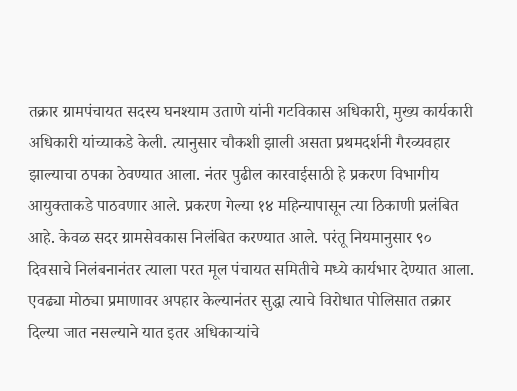तक्रार ग्रामपंचायत सदस्य घनश्याम उताणे यांनी गटविकास अधिकारी, मुख्य कार्यकारी अधिकारी यांच्याकडे केली. त्यानुसार चौकशी झाली असता प्रथमदर्शनी गैरव्यवहार झाल्याचा ठपका ठेवण्यात आला. नंतर पुढील कारवाईसाठी हे प्रकरण विभागीय आयुक्ताकडे पाठवणार आले. प्रकरण गेल्या १४ महिन्यापासून त्या ठिकाणी प्रलंबित आहे. केवळ सदर ग्रामसेवकास निलंबित करण्यात आले. परंतू नियमानुसार ९० दिवसाचे निलंबनानंतर त्याला परत मूल पंचायत समितीचे मध्ये कार्यभार देण्यात आला. एवढ्या मोठ्या प्रमाणावर अपहार केल्यानंतर सुद्धा त्याचे विरोधात पोलिसात तक्रार दिल्या जात नसल्याने यात इतर अधिकाऱ्यांचे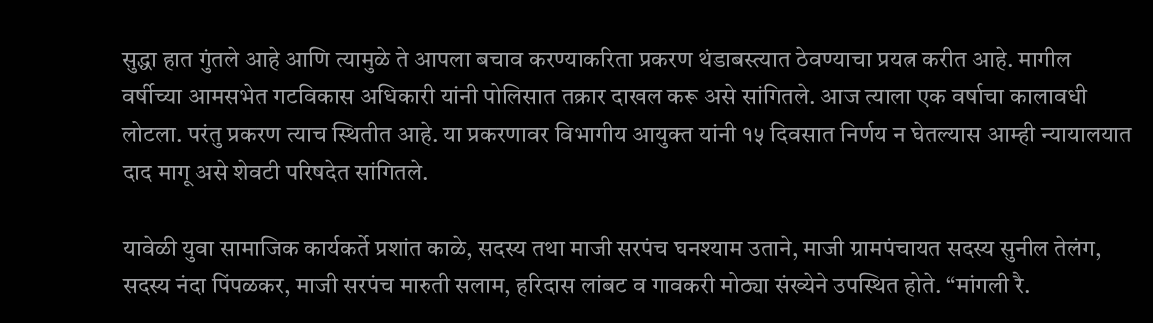सुद्धा हात गुंतले आहे आणि त्यामुळे ते आपला बचाव करण्याकरिता प्रकरण थंडाबस्त्यात ठेवण्याचा प्रयत्न करीत आहे. मागील वर्षीच्या आमसभेत गटविकास अधिकारी यांनी पोलिसात तक्रार दाखल करू असे सांगितले. आज त्याला एक वर्षाचा कालावधी लोटला. परंतु प्रकरण त्याच स्थितीत आहे. या प्रकरणावर विभागीय आयुक्त यांनी १५ दिवसात निर्णय न घेतल्यास आम्ही न्यायालयात दाद मागू असे शेवटी परिषदेत सांगितले.

यावेळी युवा सामाजिक कार्यकर्ते प्रशांत काळे, सदस्य तथा माजी सरपंच घनश्याम उताने, माजी ग्रामपंचायत सदस्य सुनील तेलंग, सदस्य नंदा पिंपळकर, माजी सरपंच मारुती सलाम, हरिदास लांबट व गावकरी मोठ्या संख्येने उपस्थित होते. “मांगली रै.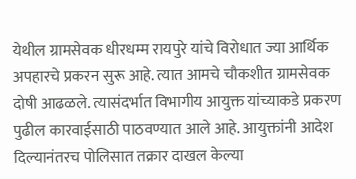येथील ग्रामसेवक धीरधम्म रायपुरे यांचे विरोधात ज्या आर्थिक अपहारचे प्रकरन सुरू आहे. त्यात आमचे चौकशीत ग्रामसेवक दोषी आढळले. त्यासंदर्भात विभागीय आयुक्त यांच्याकडे प्रकरण पुढील कारवाईसाठी पाठवण्यात आले आहे. आयुक्तांनी आदेश दिल्यानंतरच पोलिसात तक्रार दाखल केल्या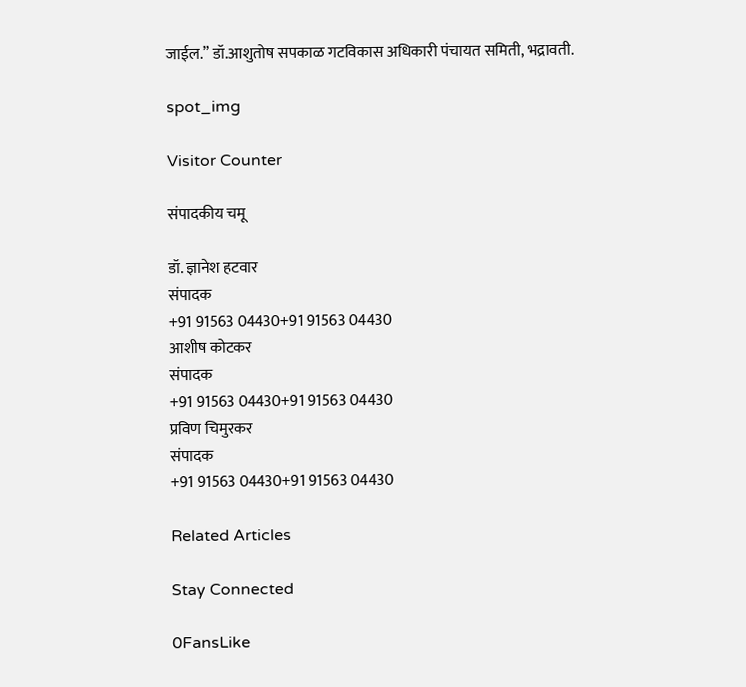जाईल.” डॉ.आशुतोष सपकाळ गटविकास अधिकारी पंचायत समिती, भद्रावती.

spot_img

Visitor Counter

संपादकीय चमू

डॉ. ज्ञानेश हटवार
संपादक
+91 91563 04430+91 91563 04430
आशीष कोटकर
संपादक
+91 91563 04430+91 91563 04430
प्रविण चिमुरकर
संपादक
+91 91563 04430+91 91563 04430

Related Articles

Stay Connected

0FansLike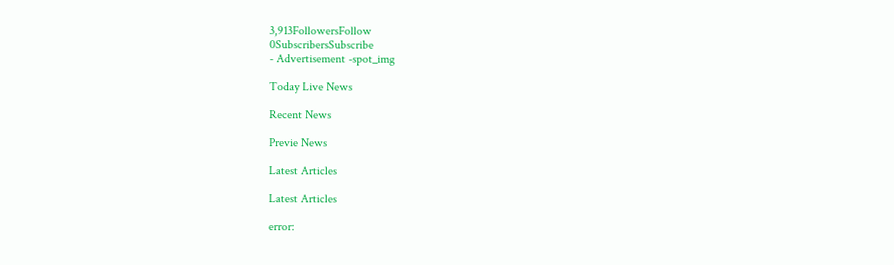3,913FollowersFollow
0SubscribersSubscribe
- Advertisement -spot_img

Today Live News

Recent News

Previe News

Latest Articles

Latest Articles

error: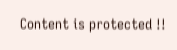Content is protected !!